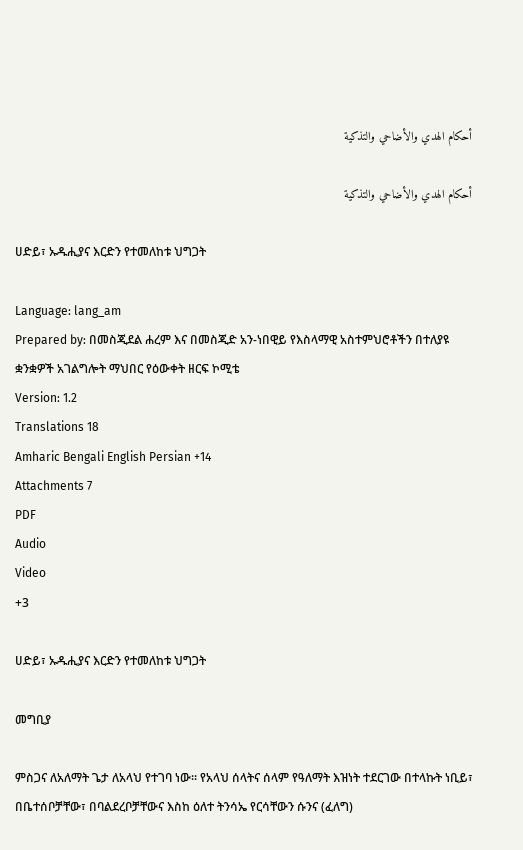أحكام الهدي والأضاحي والتذكية

أحكام الهدي والأضاحي والتذكية

ሀድይ፣ ኡዱሒያና እርድን የተመለከቱ ህግጋት

Language: lang_am
Prepared by: በመስጂደል ሐረም እና በመስጂድ አን-ነበዊይ የእስላማዊ አስተምህሮቶችን በተለያዩ ቋንቋዎች አገልግሎት ማህበር የዕውቀት ዘርፍ ኮሚቴ
Version: 1.2
Translations 18
Amharic Bengali English Persian +14
Attachments 7
PDF
Audio
Video
+3

ሀድይ፣ ኡዱሒያና እርድን የተመለከቱ ህግጋት

መግቢያ

ምስጋና ለአለማት ጌታ ለአላህ የተገባ ነው። የአላህ ሰላትና ሰላም የዓለማት እዝነት ተደርገው በተላኩት ነቢይ፣ በቤተሰቦቻቸው፣ በባልደረቦቻቸውና እስከ ዕለተ ትንሳኤ የርሳቸውን ሱንና (ፈለግ)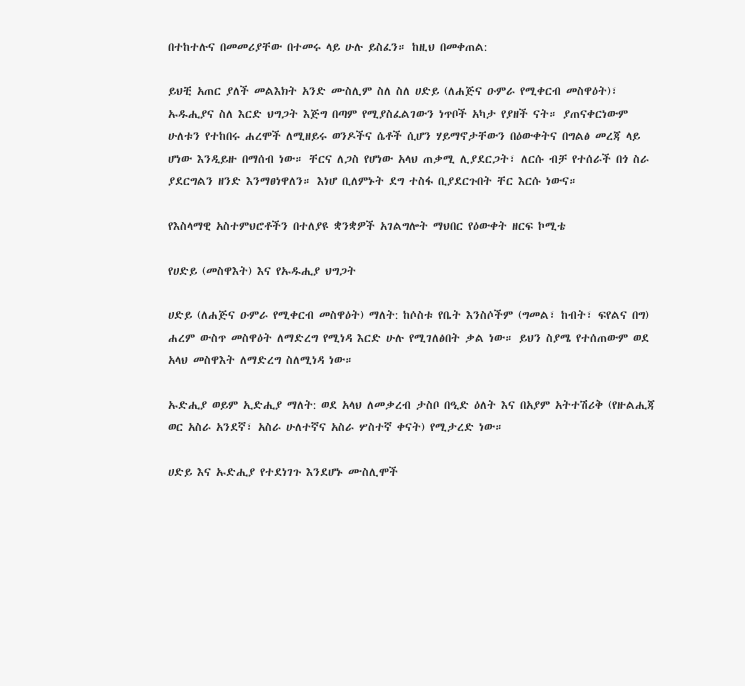በተከተሉና በመመሪያቸው በተመሩ ላይ ሁሉ ይስፈን። ከዚህ በመቀጠል:

ይህቺ አጠር ያለች መልእክት አንድ ሙስሊም ስለ ስለ ሀድይ (ለሐጅና ዑምራ የሚቀርብ መስዋዕት)፣ ኡዱሒያና ስለ እርድ ህግጋት እጅግ በጣም የሚያስፈልገውን ነጥቦች አካታ የያዘች ናት። ያጠናቀርነውም ሁለቱን የተከበሩ ሐረሞች ለሚዘይሩ ወንዶችና ሴቶች ሲሆን ሃይማኖታቸውን በዕውቀትና በግልፅ መረጃ ላይ ሆነው እንዲይዙ በማሰብ ነው። ቸርና ለጋስ የሆነው አላህ ጠቃሚ ሊያደርጋት፣ ለርሱ ብቻ የተሰራች በጎ ስራ ያደርግልን ዘንድ እንማፀነዋለን። እነሆ ቢለምኑት ደግ ተስፋ ቢያደርጉበት ቸር እርሱ ነውና።

የእስላማዊ አስተምህሮቶችን በተለያዩ ቋንቋዎች አገልግሎት ማህበር የዕውቀት ዘርፍ ኮሚቴ

የሀድይ (መስዋእት) እና የኡዱሒያ ህግጋት

ሀድይ (ለሐጅና ዑምራ የሚቀርብ መስዋዕት) ማለት: ከሶስቱ የቤት እንስሶችም (ግመል፣ ከብት፣ ፍየልና በግ) ሐረም ውስጥ መስዋዕት ለማድረግ የሚነዳ እርድ ሁሉ የሚገለፅበት ቃል ነው። ይህን ስያሜ የተሰጠውም ወደ አላህ መስዋእት ለማድረግ ስለሚነዳ ነው።

ኡድሒያ ወይም ኢድሒያ ማለት: ወደ አላህ ለመቃረብ ታስቦ በዒድ ዕለት እና በአያም አትተሽሪቅ (የዙልሒጃ ወር አስራ አንደኛ፣ አስራ ሁለተኛና አስራ ሦስተኛ ቀናት) የሚታረድ ነው።

ሀድይ እና ኡድሒያ የተደነገጉ እንደሆኑ ሙስሊሞች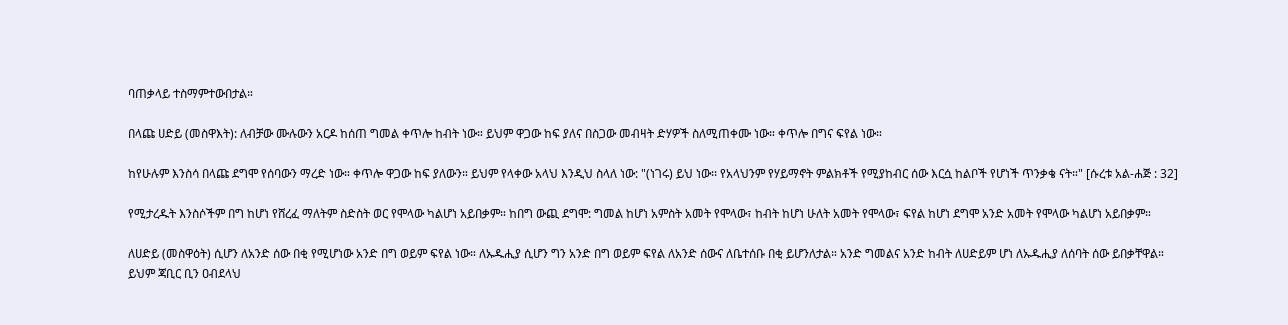ባጠቃላይ ተስማምተውበታል።

በላጩ ሀድይ (መስዋእት): ለብቻው ሙሉውን አርዶ ከሰጠ ግመል ቀጥሎ ከብት ነው። ይህም ዋጋው ከፍ ያለና በስጋው መብዛት ድሃዎች ስለሚጠቀሙ ነው። ቀጥሎ በግና ፍየል ነው።

ከየሁሉም እንስሳ በላጩ ደግሞ የሰባውን ማረድ ነው። ቀጥሎ ዋጋው ከፍ ያለውን። ይህም የላቀው አላህ እንዲህ ስላለ ነው: "(ነገሩ) ይህ ነው፡፡ የአላህንም የሃይማኖት ምልክቶች የሚያከብር ሰው እርሷ ከልቦች የሆነች ጥንቃቄ ናት።" [ሱረቱ አል-ሐጅ : 32]

የሚታረዱት እንስሶችም በግ ከሆነ የሸረፈ ማለትም ስድስት ወር የሞላው ካልሆነ አይበቃም። ከበግ ውጪ ደግሞ: ግመል ከሆነ አምስት አመት የሞላው፣ ከብት ከሆነ ሁለት አመት የሞላው፣ ፍየል ከሆነ ደግሞ አንድ አመት የሞላው ካልሆነ አይበቃም።

ለሀድይ (መስዋዕት) ሲሆን ለአንድ ሰው በቂ የሚሆነው አንድ በግ ወይም ፍየል ነው። ለኡዱሒያ ሲሆን ግን አንድ በግ ወይም ፍየል ለአንድ ሰውና ለቤተሰቡ በቂ ይሆንለታል። አንድ ግመልና አንድ ከብት ለሀድይም ሆነ ለኡዱሒያ ለሰባት ሰው ይበቃቸዋል። ይህም ጃቢር ቢን ዐብደላህ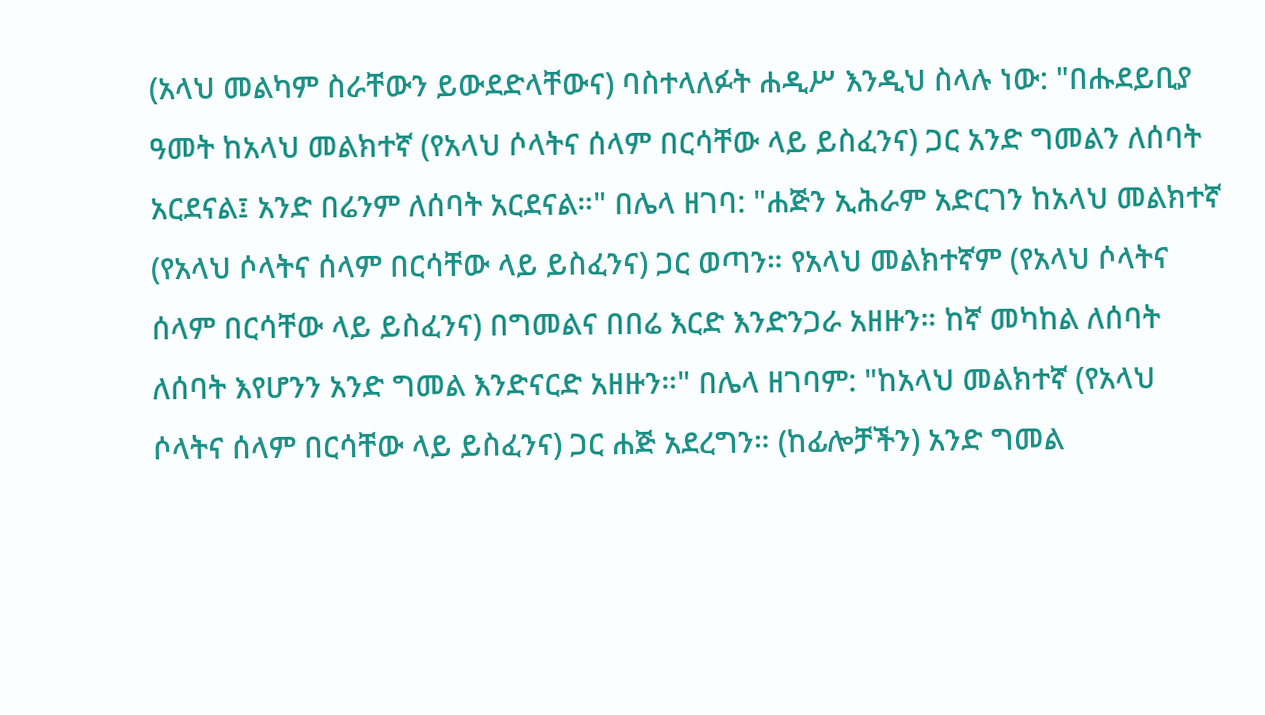(አላህ መልካም ስራቸውን ይውደድላቸውና) ባስተላለፉት ሐዲሥ እንዲህ ስላሉ ነው: "በሑደይቢያ ዓመት ከአላህ መልክተኛ (የአላህ ሶላትና ሰላም በርሳቸው ላይ ይስፈንና) ጋር አንድ ግመልን ለሰባት አርደናል፤ አንድ በሬንም ለሰባት አርደናል።" በሌላ ዘገባ: "ሐጅን ኢሕራም አድርገን ከአላህ መልክተኛ (የአላህ ሶላትና ሰላም በርሳቸው ላይ ይስፈንና) ጋር ወጣን። የአላህ መልክተኛም (የአላህ ሶላትና ሰላም በርሳቸው ላይ ይስፈንና) በግመልና በበሬ እርድ እንድንጋራ አዘዙን። ከኛ መካከል ለሰባት ለሰባት እየሆንን አንድ ግመል እንድናርድ አዘዙን።" በሌላ ዘገባም: "ከአላህ መልክተኛ (የአላህ ሶላትና ሰላም በርሳቸው ላይ ይስፈንና) ጋር ሐጅ አደረግን። (ከፊሎቻችን) አንድ ግመል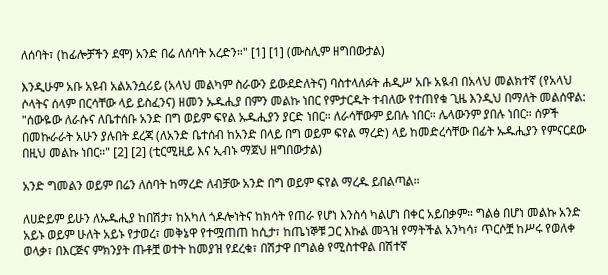ለሰባት፣ (ከፊሎቻችን ደሞ) አንድ በሬ ለሰባት አረድን።" [1] [1] (ሙስሊም ዘግበውታል)

እንዲሁም አቡ አዩብ አልአንሷሪይ (አላህ መልካም ስራውን ይውደድለትና) ባስተላለፉት ሐዲሥ አቡ አዪብ በአላህ መልክተኛ (የአላህ ሶላትና ሰላም በርሳቸው ላይ ይስፈንና) ዘመን ኡዱሒያ በምን መልኩ ነበር የምታርዱት ተብለው የተጠየቁ ጊዜ እንዲህ በማለት መልሰዋል: "ሰውዬው ለራሱና ለቤተሰቡ አንድ በግ ወይም ፍየል ኡዱሒያን ያርድ ነበር። ለራሳቸውም ይበሉ ነበር። ሌላውንም ያበሉ ነበር። ሰዎች በመኩራራት አሁን ያሉበት ደረጃ (ለአንድ ቤተሰብ ከአንድ በላይ በግ ወይም ፍየል ማረድ) ላይ ከመድረሳቸው በፊት ኡዱሒያን የምናርደው በዚህ መልኩ ነበር።" [2] [2] (ቲርሚዚይ እና ኢብኑ ማጀህ ዘግበውታል)

አንድ ግመልን ወይም በሬን ለሰባት ከማረድ ለብቻው አንድ በግ ወይም ፍየል ማረዱ ይበልጣል።

ለሀድይም ይሁን ለኡዱሒያ ከበሽታ፣ ከአካለ ጎዶሎነትና ከክሳት የጠራ የሆነ እንስሳ ካልሆነ በቀር አይበቃም። ግልፅ በሆነ መልኩ አንድ አይኑ ወይም ሁለት አይኑ የታወረ፣ መቅኔዋ የተሟጠጠ ከሲታ፣ ከጤነኞቹ ጋር እኩል መጓዝ የማትችል አንካሳ፣ ጥርሶቿ ከሥሩ የወለቀ ወላቃ፣ በእርጅና ምክንያት ጡቶቿ ወተት ከመያዝ የደረቁ፣ በሽታዋ በግልፅ የሚስተዋል በሽተኛ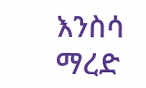እንስሳ ማረድ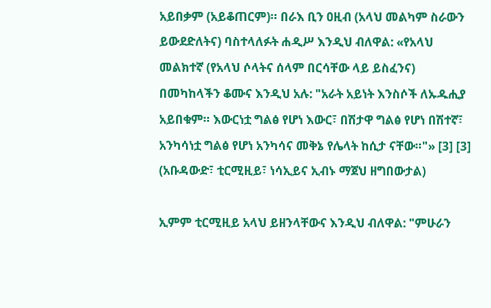አይበቃም (አይቆጠርም)። በራእ ቢን ዐዚብ (አላህ መልካም ስራውን ይውደድለትና) ባስተላለፉት ሐዲሥ እንዲህ ብለዋል: «የአላህ መልክተኛ (የአላህ ሶላትና ሰላም በርሳቸው ላይ ይስፈንና) በመካከላችን ቆሙና እንዲህ አሉ: "አራት አይነት እንስሶች ለኡዱሒያ አይበቁም። እውርነቷ ግልፅ የሆነ እውር፣ በሽታዋ ግልፅ የሆነ በሽተኛ፣ አንካሳነቷ ግልፅ የሆነ አንካሳና መቅኔ የሌላት ከሲታ ናቸው።"» [3] [3] (አቡዳውድ፣ ቲርሚዚይ፣ ነሳኢይና ኢብኑ ማጀህ ዘግበውታል)

ኢምም ቲርሚዚይ አላህ ይዘንላቸውና እንዲህ ብለዋል: "ምሁራን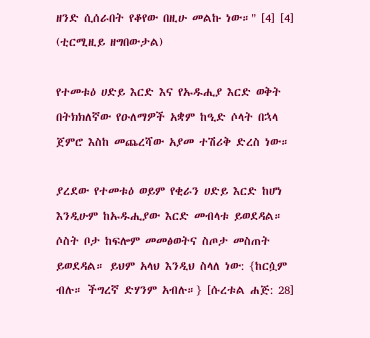ዘንድ ሲሰራበት የቆየው በዚሁ መልኩ ነው።" [4] [4] (ቲርሚዚይ ዘግበውታል)

የተመቱዕ ሀድይ እርድ እና የኡዱሒያ እርድ ወቅት በትክክለኛው የዑለማዎች አቋም ከዒድ ሶላት በኋላ ጀምሮ እስከ መጨረሻው አያመ ተሽሪቅ ድረስ ነው።

ያረደው የተመቱዕ ወይም የቂራን ሀድይ እርድ ከሆነ እንዲሁም ከኡዱሒያው እርድ መብላቱ ይወደዳል። ሶስት ቦታ ከፍሎም መመፅወትና ስጦታ መስጠት ይወደዳል። ይህም አላህ እንዲህ ስላለ ነው: {ከርሷም ብሉ። ችግረኛ ድሃንም አብሉ።} [ሱረቱል ሐጅ: 28]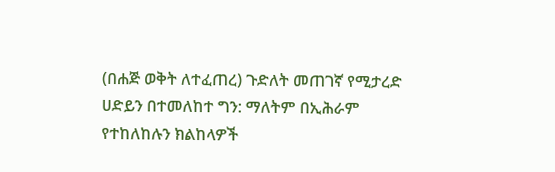(በሐጅ ወቅት ለተፈጠረ) ጉድለት መጠገኛ የሚታረድ ሀድይን በተመለከተ ግን: ማለትም በኢሕራም የተከለከሉን ክልከላዎች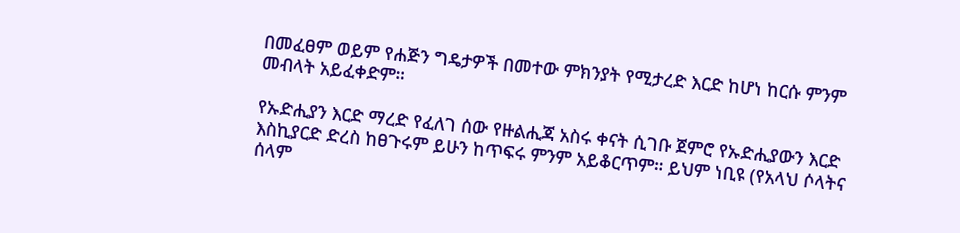በመፈፀም ወይም የሐጅን ግዴታዎች በመተው ምክንያት የሚታረድ እርድ ከሆነ ከርሱ ምንም መብላት አይፈቀድም።

የኡድሒያን እርድ ማረድ የፈለገ ሰው የዙልሒጃ አስሩ ቀናት ሲገቡ ጀምሮ የኡድሒያውን እርድ እስኪያርድ ድረስ ከፀጉሩም ይሁን ከጥፍሩ ምንም አይቆርጥም። ይህም ነቢዩ (የአላህ ሶላትና ሰላም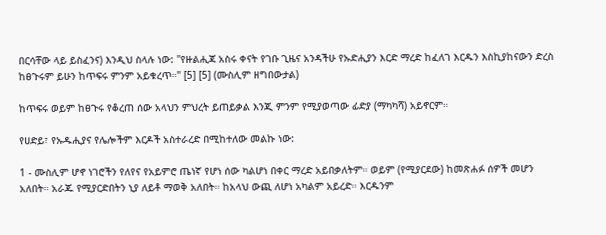በርሳቸው ላይ ይስፈንና) እንዲህ ስላሉ ነው: "የዙልሒጃ አስሩ ቀናት የገቡ ጊዜና አንዳችሁ የኡድሒያን እርድ ማረድ ከፈለገ እርዱን እስኪያከናውን ድረስ ከፀጉሩም ይሁን ከጥፍሩ ምንም አይቁረጥ።" [5] [5] (ሙስሊም ዘግበውታል)

ከጥፍሩ ወይም ከፀጉሩ የቆረጠ ሰው አላህን ምህረት ይጠይቃል እንጂ ምንም የሚያወጣው ፊድያ (ማካካሻ) አይኖርም።

የሀድይ፣ የኡዱሒያና የሌሎችም እርዶች አስተራረድ በሚከተለው መልኩ ነው:

1 - ሙስሊም ሆኖ ነገሮችን የለየና የአይምሮ ጤነኛ የሆነ ሰው ካልሆነ በቀር ማረድ አይበቃለትም። ወይም (የሚያርደው) ከመጽሐፉ ሰዎች መሆን አለበት። አራጁ የሚያርድበትን ኒያ ለይቶ ማወቅ አለበት። ከአላህ ውጪ ለሆነ አካልም አይረድ። እርዱንም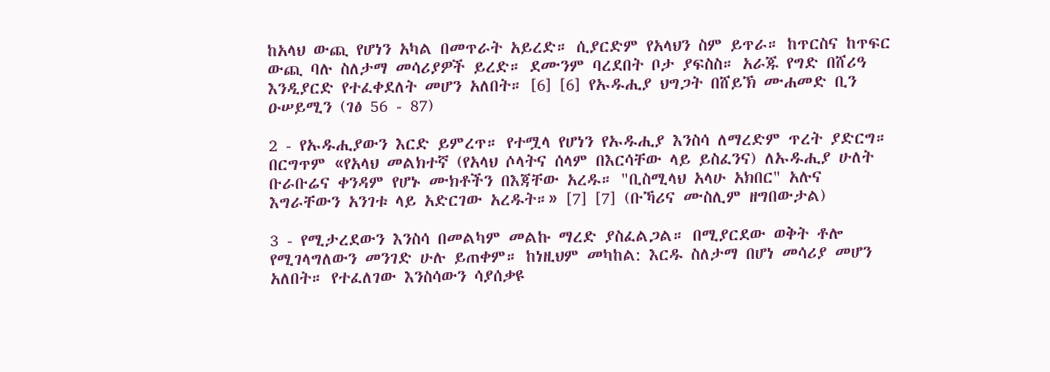ከአላህ ውጪ የሆነን አካል በመጥራት አይረድ። ሲያርድም የአላህን ስም ይጥራ። ከጥርስና ከጥፍር ውጪ ባሉ ስለታማ መሳሪያዎች ይረድ። ደሙንም ባረደበት ቦታ ያፍስስ። አራጁ የግድ በሸሪዓ እንዲያርድ የተፈቀደለት መሆን አለበት። [6] [6] የኡዱሒያ ህግጋት በሸይኽ ሙሐመድ ቢን ዑሠይሚን (ገፅ 56 - 87)

2 - የኡዱሒያውን እርድ ይምረጥ። የተሟላ የሆነን የኡዱሒያ እንስሳ ለማረድም ጥረት ያድርግ። በርግጥም «የአላህ መልክተኛ (የአላህ ሶላትና ሰላም በእርሳቸው ላይ ይስፈንና) ለኡዱሒያ ሁለት ቡራቡሬና ቀንዳም የሆኑ ሙክቶችን በእጃቸው አረዱ። "ቢስሚላህ አላሁ አክበር" አሉና እግራቸውን አንገቱ ላይ አድርገው አረዱት።» [7] [7] (ቡኻሪና ሙስሊም ዘግበውታል)

3 - የሚታረደውን እንስሳ በመልካም መልኩ ማረድ ያስፈልጋል። በሚያርደው ወቅት ቶሎ የሚገላግለውን መንገድ ሁሉ ይጠቀም። ከነዚህም መካከል: እርዱ ስለታማ በሆነ መሳሪያ መሆን አለበት። የተፈለገው እንስሳውን ሳያሰቃዩ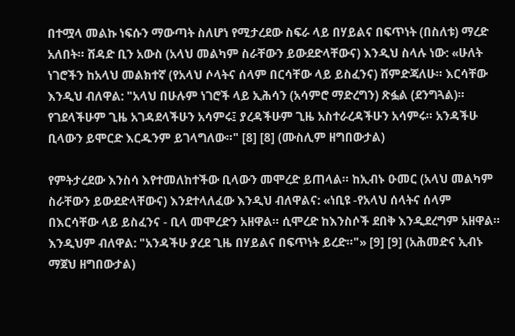በተሟላ መልኩ ነፍሱን ማውጣት ስለሆነ የሚታረደው ስፍራ ላይ በሃይልና በፍጥነት (በስለቱ) ማረድ አለበት። ሸዳድ ቢን አውስ (አላህ መልካም ስራቸውን ይውደድላቸውና) እንዲህ ስላሉ ነው: «ሁለት ነገሮችን ከአላህ መልክተኛ (የአላህ ሶላትና ሰላም በርሳቸው ላይ ይስፈንና) ሸምድጃለሁ። እርሳቸው እንዲህ ብለዋል: "አላህ በሁሉም ነገሮች ላይ ኢሕሳን (አሳምሮ ማድረግን) ጽፏል (ደንግጓል)። የገደላችሁም ጊዜ አገዳደላችሁን አሳምሩ፤ ያረዳችሁም ጊዜ አስተራረዳችሁን አሳምሩ። አንዳችሁ ቢላውን ይሞርድ እርዱንም ይገላግለው።" [8] [8] (ሙስሊም ዘግበውታል)

የምትታረደው እንስሳ እየተመለከተችው ቢላውን መሞረድ ይጠላል። ከኢብኑ ዑመር (አላህ መልካም ስራቸውን ይውደድላቸውና) እንደተላለፈው እንዲህ ብለዋልና: «ነቢዩ -የአላህ ሰላትና ሰላም በእርሳቸው ላይ ይስፈንና - ቢላ መሞረድን አዘዋል። ሲሞረድ ከእንስሶች ደበቅ እንዲደረግም አዘዋል። እንዲህም ብለዋል: "አንዳችሁ ያረደ ጊዜ በሃይልና በፍጥነት ይረድ።"» [9] [9] (አሕመድና ኢብኑ ማጀህ ዘግበውታል)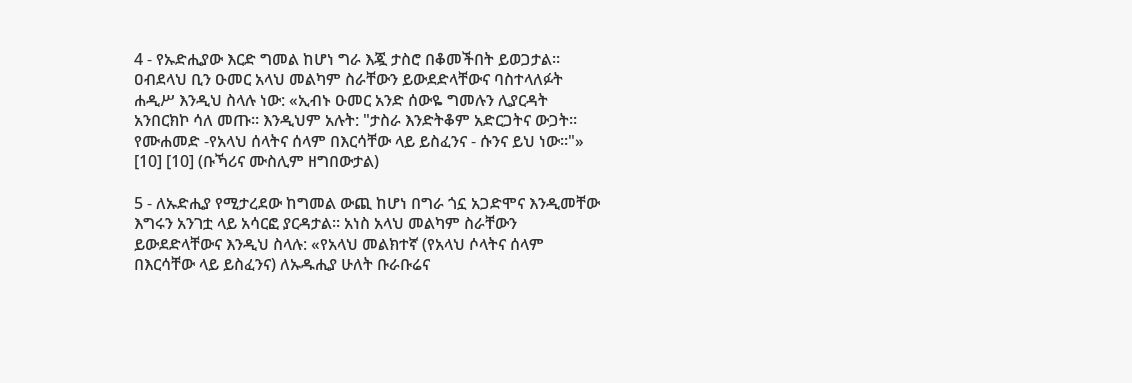4 - የኡድሒያው እርድ ግመል ከሆነ ግራ እጇ ታስሮ በቆመችበት ይወጋታል። ዐብደላህ ቢን ዑመር አላህ መልካም ስራቸውን ይውደድላቸውና ባስተላለፉት ሐዲሥ እንዲህ ስላሉ ነው: «ኢብኑ ዑመር አንድ ሰውዬ ግመሉን ሊያርዳት አንበርክኮ ሳለ መጡ። እንዲህም አሉት: "ታስራ እንድትቆም አድርጋትና ውጋት። የሙሐመድ -የአላህ ሰላትና ሰላም በእርሳቸው ላይ ይስፈንና - ሱንና ይህ ነው።"» [10] [10] (ቡኻሪና ሙስሊም ዘግበውታል)

5 - ለኡድሒያ የሚታረደው ከግመል ውጪ ከሆነ በግራ ጎኗ አጋድሞና እንዲመቸው እግሩን አንገቷ ላይ አሳርፎ ያርዳታል። አነስ አላህ መልካም ስራቸውን ይውደድላቸውና እንዲህ ስላሉ: «የአላህ መልክተኛ (የአላህ ሶላትና ሰላም በእርሳቸው ላይ ይስፈንና) ለኡዱሒያ ሁለት ቡራቡሬና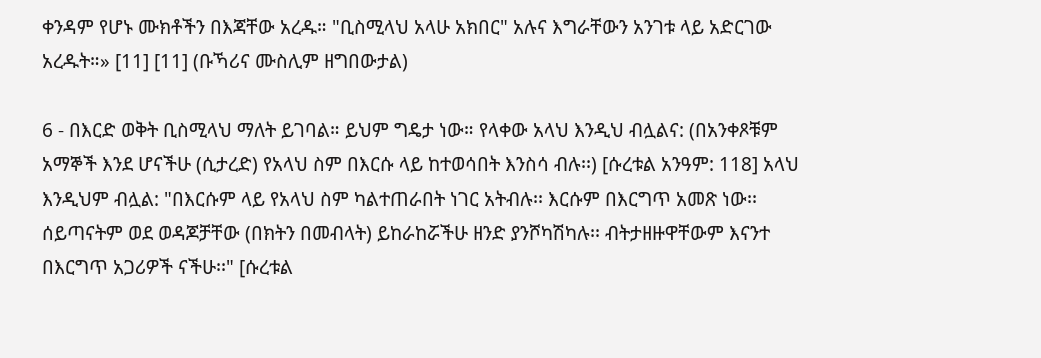ቀንዳም የሆኑ ሙክቶችን በእጃቸው አረዱ። "ቢስሚላህ አላሁ አክበር" አሉና እግራቸውን አንገቱ ላይ አድርገው አረዱት።» [11] [11] (ቡኻሪና ሙስሊም ዘግበውታል)

6 - በእርድ ወቅት ቢስሚላህ ማለት ይገባል። ይህም ግዴታ ነው። የላቀው አላህ እንዲህ ብሏልና: (በአንቀጾቹም አማኞች እንደ ሆናችሁ (ሲታረድ) የአላህ ስም በእርሱ ላይ ከተወሳበት እንስሳ ብሉ፡፡) [ሱረቱል አንዓም: 118] አላህ እንዲህም ብሏል: "በእርሱም ላይ የአላህ ስም ካልተጠራበት ነገር አትብሉ፡፡ እርሱም በእርግጥ አመጽ ነው፡፡ ሰይጣናትም ወደ ወዳጆቻቸው (በክትን በመብላት) ይከራከሯችሁ ዘንድ ያንሾካሽካሉ፡፡ ብትታዘዙዋቸውም እናንተ በእርግጥ አጋሪዎች ናችሁ፡፡" [ሱረቱል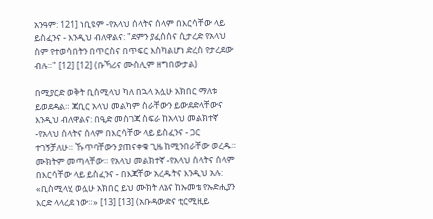አንዓም: 121] ነቢዩም -የአላህ ሰላትና ሰላም በእርሳቸው ላይ ይስፈንና - እንዲህ ብለዋልና: "ደምን ያፈሰሰና ሲታረድ የአላህ ስም የተወሳበትን በጥርስና በጥፍር እስካልሆነ ድረስ የታረደው ብሉ።" [12] [12] (ቡኻሪና ሙስሊም ዘግበውታል)

በሚያርድ ወቅት ቢስሚላህ ካለ በኋላ አሏሁ አክበር ማለቱ ይወደዳል። ጃቢር አላህ መልካም ስራቸውን ይውደድላቸውና እንዲህ ብለዋልና: በዒድ መስገጃ ስፍራ ከአላህ መልክተኛ -የአላህ ሰላትና ሰላም በእርሳቸው ላይ ይስፈንና - ጋር ተገኝቻለሁ። ኹጥባቸውን ያጠናቀቁ ጊዜ ከሚንበራቸው ወረዱ። ሙክትም መጣላቸው። የአላህ መልክተኛ -የአላህ ሰላትና ሰላም በእርሳቸው ላይ ይስፈንና - በእጃቸው አረዱትና እንዲህ አሉ: «ቢስሚላሂ ወሏሁ አክበር ይህ ሙክት ለኔና ከኡመቴ የኡድሒያን እርድ ላላረደ ነው።» [13] [13] (አቡዳውድና ቲርሚዚይ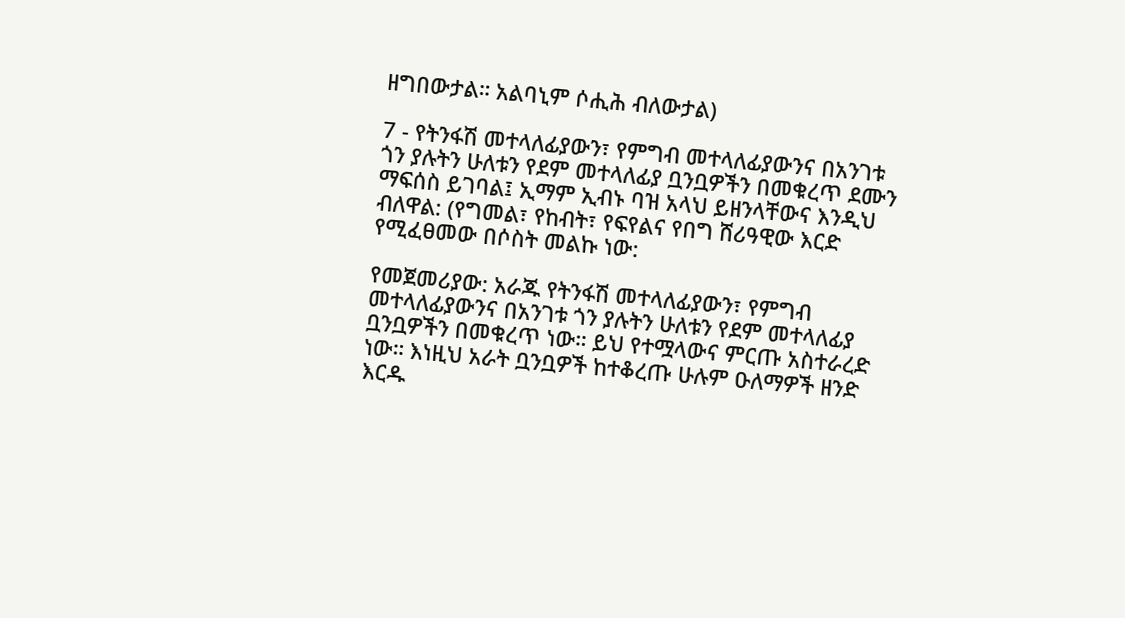ዘግበውታል። አልባኒም ሶሒሕ ብለውታል)

7 - የትንፋሽ መተላለፊያውን፣ የምግብ መተላለፊያውንና በአንገቱ ጎን ያሉትን ሁለቱን የደም መተላለፊያ ቧንቧዎችን በመቁረጥ ደሙን ማፍሰስ ይገባል፤ ኢማም ኢብኑ ባዝ አላህ ይዘንላቸውና እንዲህ ብለዋል: (የግመል፣ የከብት፣ የፍየልና የበግ ሸሪዓዊው እርድ የሚፈፀመው በሶስት መልኩ ነው:

የመጀመሪያው: አራጁ የትንፋሽ መተላለፊያውን፣ የምግብ መተላለፊያውንና በአንገቱ ጎን ያሉትን ሁለቱን የደም መተላለፊያ ቧንቧዎችን በመቁረጥ ነው። ይህ የተሟላውና ምርጡ አስተራረድ ነው። እነዚህ አራት ቧንቧዎች ከተቆረጡ ሁሉም ዑለማዎች ዘንድ እርዱ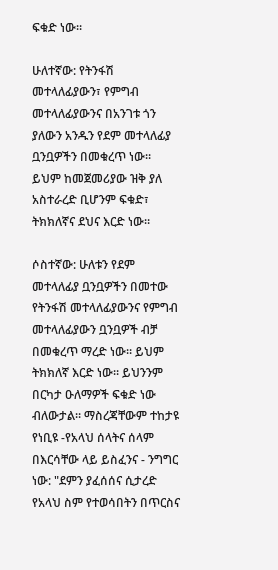ፍቁድ ነው።

ሁለተኛው: የትንፋሽ መተላለፊያውን፣ የምግብ መተላለፊያውንና በአንገቱ ጎን ያለውን አንዱን የደም መተላለፊያ ቧንቧዎችን በመቁረጥ ነው። ይህም ከመጀመሪያው ዝቅ ያለ አስተራረድ ቢሆንም ፍቁድ፣ ትክክለኛና ደህና እርድ ነው።

ሶስተኛው: ሁለቱን የደም መተላለፊያ ቧንቧዎችን በመተው የትንፋሽ መተላለፊያውንና የምግብ መተላለፊያውን ቧንቧዎች ብቻ በመቁረጥ ማረድ ነው። ይህም ትክክለኛ እርድ ነው። ይህንንም በርካታ ዑለማዎች ፍቁድ ነው ብለውታል። ማስረጃቸውም ተከታዩ የነቢዩ -የአላህ ሰላትና ሰላም በእርሳቸው ላይ ይስፈንና - ንግግር ነው: "ደምን ያፈሰሰና ሲታረድ የአላህ ስም የተወሳበትን በጥርስና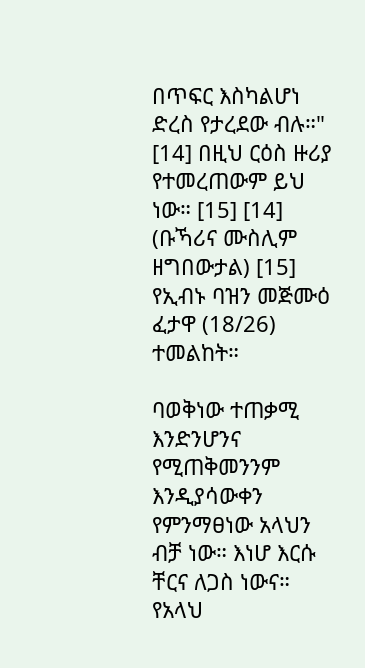በጥፍር እስካልሆነ ድረስ የታረደው ብሉ።" [14] በዚህ ርዕስ ዙሪያ የተመረጠውም ይህ ነው። [15] [14] (ቡኻሪና ሙስሊም ዘግበውታል) [15] የኢብኑ ባዝን መጅሙዕ ፈታዋ (18/26) ተመልከት።

ባወቅነው ተጠቃሚ እንድንሆንና የሚጠቅመንንም እንዲያሳውቀን የምንማፀነው አላህን ብቻ ነው። እነሆ እርሱ ቸርና ለጋስ ነውና። የአላህ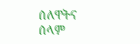ሰለዋትና ሰላም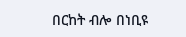በርከት ብሎ በነቢዩ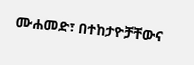ሙሐመድ፣ በተከታዮቻቸውና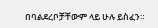በባልደረቦቻቸውም ላይ ሁሉ ይስፈን።